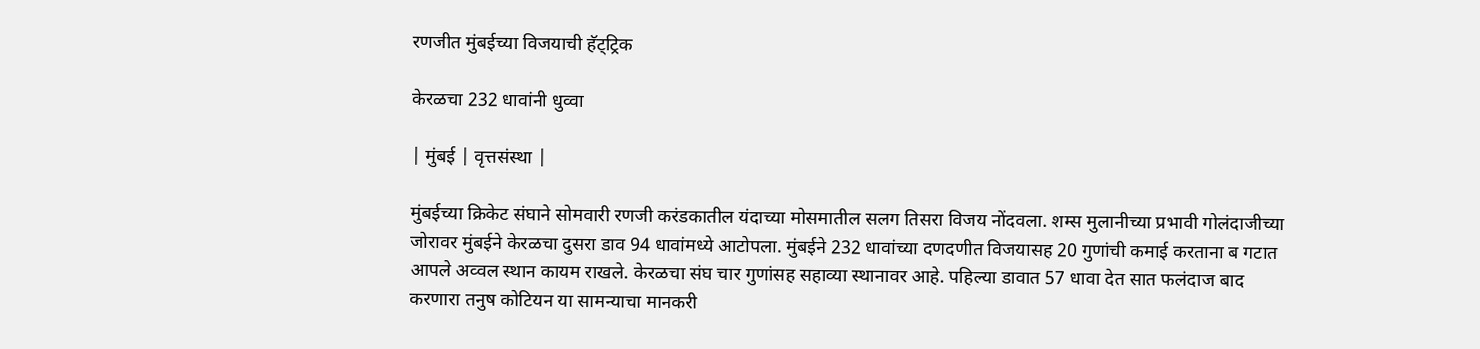रणजीत मुंबईच्या विजयाची हॅट्ट्रिक

केरळचा 232 धावांनी धुव्वा

| मुंबई | वृत्तसंस्था |

मुंबईच्या क्रिकेट संघाने सोमवारी रणजी करंडकातील यंदाच्या मोसमातील सलग तिसरा विजय नोंदवला. शम्स मुलानीच्या प्रभावी गोलंदाजीच्या जोरावर मुंबईने केरळचा दुसरा डाव 94 धावांमध्ये आटोपला. मुंबईने 232 धावांच्या दणदणीत विजयासह 20 गुणांची कमाई करताना ब गटात आपले अव्वल स्थान कायम राखले. केरळचा संघ चार गुणांसह सहाव्या स्थानावर आहे. पहिल्या डावात 57 धावा देत सात फलंदाज बाद करणारा तनुष कोटियन या सामन्याचा मानकरी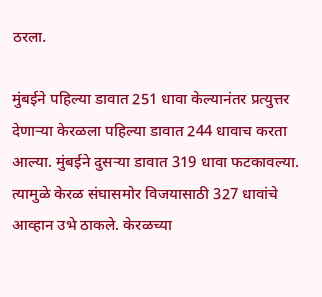ठरला.

मुंबईने पहिल्या डावात 251 धावा केल्यानंतर प्रत्युत्तर देणार्‍या केरळला पहिल्या डावात 244 धावाच करता आल्या. मुंबईने दुसर्‍या डावात 319 धावा फटकावल्या. त्यामुळे केरळ संघासमोर विजयासाठी 327 धावांचे आव्हान उभे ठाकले. केरळच्या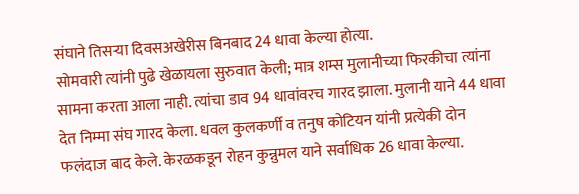संघाने तिसर्‍या दिवसअखेरीस बिनबाद 24 धावा केल्या होत्या.
सोमवारी त्यांनी पुढे खेळायला सुरुवात केली; मात्र शम्स मुलानीच्या फिरकीचा त्यांना सामना करता आला नाही. त्यांचा डाव 94 धावांवरच गारद झाला. मुलानी याने 44 धावा देत निम्मा संघ गारद केला. धवल कुलकर्णी व तनुष कोटियन यांनी प्रत्येकी दोन फलंदाज बाद केले. केरळकडून रोहन कुन्नुमल याने सर्वाधिक 26 धावा केल्या.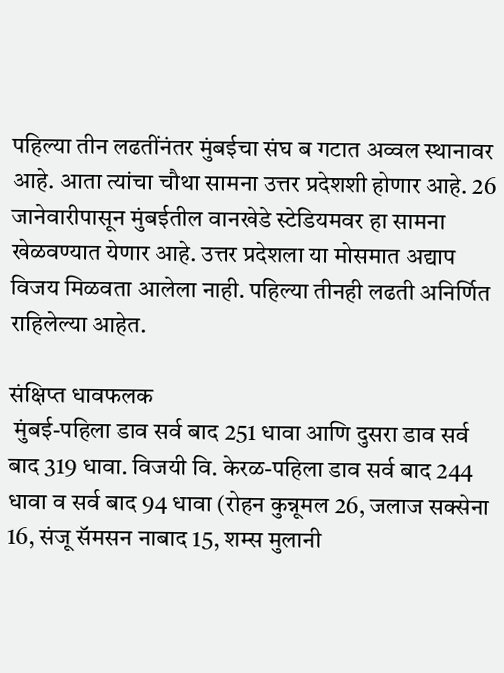पहिल्या तीन लढतींनंतर मुंबईचा संघ ब गटात अव्वल स्थानावर आहे. आता त्यांचा चौथा सामना उत्तर प्रदेशशी होणार आहे. 26 जानेवारीपासून मुंबईतील वानखेडे स्टेडियमवर हा सामना खेळवण्यात येणार आहे. उत्तर प्रदेशला या मोसमात अद्याप विजय मिळवता आलेला नाही. पहिल्या तीनही लढती अनिर्णित राहिलेल्या आहेत.

संक्षिप्त धावफलक
 मुंबई-पहिला डाव सर्व बाद 251 धावा आणि दुसरा डाव सर्व बाद 319 धावा. विजयी वि. केरळ-पहिला डाव सर्व बाद 244 धावा व सर्व बाद 94 धावा (रोहन कुन्नूमल 26, जलाज सक्सेना 16, संजू सॅमसन नाबाद 15, शम्स मुलानी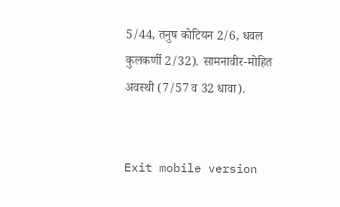5/44, तनुष कोटियन 2/6, धवल कुलकर्णी 2/32). सामनावीर-मोहित अवस्थी (7/57 व 32 धावा).


Exit mobile version